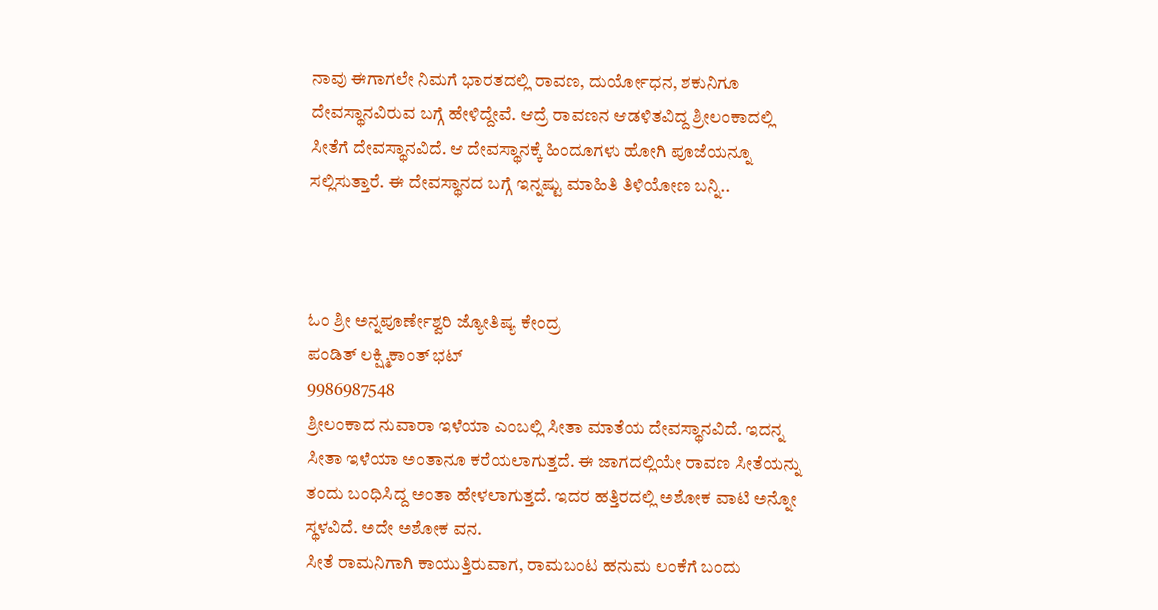ನಾವು ಈಗಾಗಲೇ ನಿಮಗೆ ಭಾರತದಲ್ಲಿ ರಾವಣ, ದುರ್ಯೋಧನ, ಶಕುನಿಗೂ ದೇವಸ್ಥಾನವಿರುವ ಬಗ್ಗೆ ಹೇಳಿದ್ದೇವೆ. ಆದ್ರೆ ರಾವಣನ ಆಡಳಿತವಿದ್ದ ಶ್ರೀಲಂಕಾದಲ್ಲಿ ಸೀತೆಗೆ ದೇವಸ್ಥಾನವಿದೆ. ಆ ದೇವಸ್ಥಾನಕ್ಕೆ ಹಿಂದೂಗಳು ಹೋಗಿ ಪೂಜೆಯನ್ನೂ ಸಲ್ಲಿಸುತ್ತಾರೆ. ಈ ದೇವಸ್ಥಾನದ ಬಗ್ಗೆ ಇನ್ನಷ್ಟು ಮಾಹಿತಿ ತಿಳಿಯೋಣ ಬನ್ನಿ..



ಓಂ ಶ್ರೀ ಅನ್ನಪೂರ್ಣೇಶ್ವರಿ ಜ್ಯೋತಿಷ್ಯ ಕೇಂದ್ರ
ಪಂಡಿತ್ ಲಕ್ಷ್ಮಿಕಾಂತ್ ಭಟ್
9986987548
ಶ್ರೀಲಂಕಾದ ನುವಾರಾ ಇಳೆಯಾ ಎಂಬಲ್ಲಿ ಸೀತಾ ಮಾತೆಯ ದೇವಸ್ಥಾನವಿದೆ. ಇದನ್ನ ಸೀತಾ ಇಳೆಯಾ ಅಂತಾನೂ ಕರೆಯಲಾಗುತ್ತದೆ. ಈ ಜಾಗದಲ್ಲಿಯೇ ರಾವಣ ಸೀತೆಯನ್ನು ತಂದು ಬಂಧಿಸಿದ್ದ ಅಂತಾ ಹೇಳಲಾಗುತ್ತದೆ. ಇದರ ಹತ್ತಿರದಲ್ಲಿ ಅಶೋಕ ವಾಟಿ ಅನ್ನೋ ಸ್ಥಳವಿದೆ. ಅದೇ ಅಶೋಕ ವನ.
ಸೀತೆ ರಾಮನಿಗಾಗಿ ಕಾಯುತ್ತಿರುವಾಗ, ರಾಮಬಂಟ ಹನುಮ ಲಂಕೆಗೆ ಬಂದು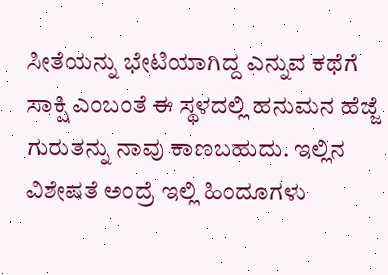ಸೀತೆಯನ್ನು ಭೇಟಿಯಾಗಿದ್ದ ಎನ್ನುವ ಕಥೆಗೆ ಸಾಕ್ಷಿ ಎಂಬಂತೆ ಈ ಸ್ಥಳದಲ್ಲಿ ಹನುಮನ ಹೆಜ್ಜೆ ಗುರುತನ್ನು ನಾವು ಕಾಣಬಹುದು. ಇಲ್ಲಿನ ವಿಶೇಷತೆ ಅಂದ್ರೆ ಇಲ್ಲಿ ಹಿಂದೂಗಳು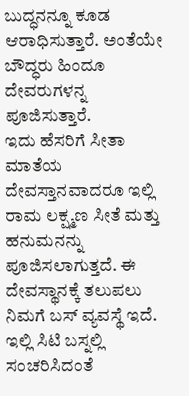ಬುದ್ಧನನ್ನೂ ಕೂಡ ಆರಾಧಿಸುತ್ತಾರೆ. ಅಂತೆಯೇ ಬೌದ್ಧರು ಹಿಂದೂ ದೇವರುಗಳನ್ನ ಪೂಜಿಸುತ್ತಾರೆ.
ಇದು ಹೆಸರಿಗೆ ಸೀತಾ ಮಾತೆಯ ದೇವಸ್ತಾನವಾದರೂ ಇಲ್ಲಿ ರಾಮ ಲಕ್ಷ್ಮಣ ಸೀತೆ ಮತ್ತು ಹನುಮನನ್ನು ಪೂಜಿಸಲಾಗುತ್ತದೆ. ಈ ದೇವಸ್ಥಾನಕ್ಕೆ ತಲುಪಲು ನಿಮಗೆ ಬಸ್ ವ್ಯವಸ್ಥೆ ಇದೆ. ಇಲ್ಲಿ ಸಿಟಿ ಬಸ್ನಲ್ಲಿ ಸಂಚರಿಸಿದಂತೆ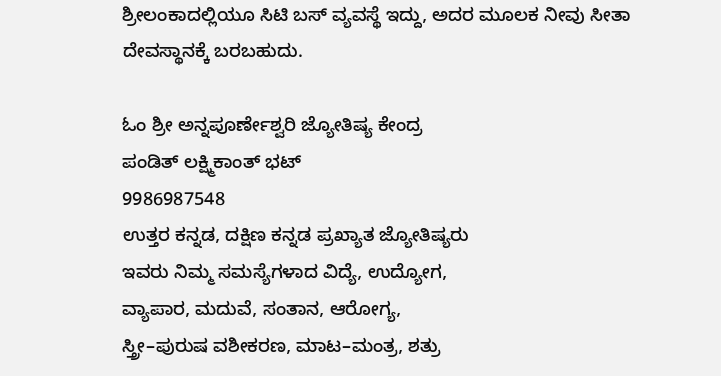ಶ್ರೀಲಂಕಾದಲ್ಲಿಯೂ ಸಿಟಿ ಬಸ್ ವ್ಯವಸ್ಥೆ ಇದ್ದು, ಅದರ ಮೂಲಕ ನೀವು ಸೀತಾ ದೇವಸ್ಥಾನಕ್ಕೆ ಬರಬಹುದು.

ಓಂ ಶ್ರೀ ಅನ್ನಪೂರ್ಣೇಶ್ವರಿ ಜ್ಯೋತಿಷ್ಯ ಕೇಂದ್ರ
ಪಂಡಿತ್ ಲಕ್ಷ್ಮಿಕಾಂತ್ ಭಟ್
9986987548
ಉತ್ತರ ಕನ್ನಡ, ದಕ್ಷಿಣ ಕನ್ನಡ ಪ್ರಖ್ಯಾತ ಜ್ಯೋತಿಷ್ಯರು
ಇವರು ನಿಮ್ಮ ಸಮಸ್ಯೆಗಳಾದ ವಿದ್ಯೆ, ಉದ್ಯೋಗ,
ವ್ಯಾಪಾರ, ಮದುವೆ, ಸಂತಾನ, ಆರೋಗ್ಯ,
ಸ್ತ್ರೀ–ಪುರುಷ ವಶೀಕರಣ, ಮಾಟ–ಮಂತ್ರ, ಶತ್ರು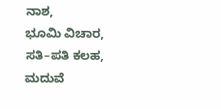ನಾಶ,
ಭೂಮಿ ವಿಚಾರ, ಸತಿ–ಪತಿ ಕಲಹ, ಮದುವೆ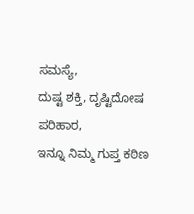ಸಮಸ್ಯೆ,
ದುಷ್ಟ ಶಕ್ತಿ, ದೃಷ್ಟಿದೋಷ ಪರಿಹಾರ,
ಇನ್ನೂ ನಿಮ್ಮ ಗುಪ್ತ ಕಠಿಣ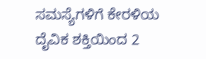ಸಮಸ್ಯೆಗಳಿಗೆ ಕೇರಳಿಯ
ದೈವಿಕ ಶಕ್ತಿಯಿಂದ 2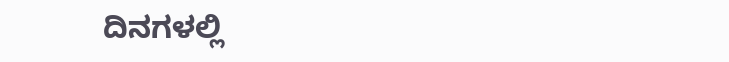ದಿನಗಳಲ್ಲಿ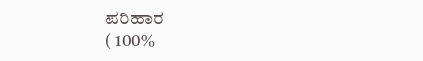ಪರಿಹಾರ
( 100%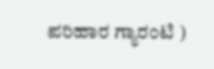ಪರಿಹಾರ ಗ್ಯಾರಂಟಿ )